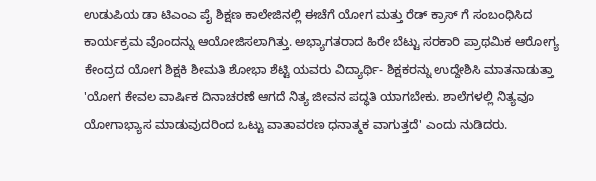ಉಡುಪಿಯ ಡಾ ಟಿಎಂಎ ಪೈ ಶಿಕ್ಷಣ ಕಾಲೇಜಿನಲ್ಲಿ ಈಚೆಗೆ ಯೋಗ ಮತ್ತು ರೆಡ್ ಕ್ರಾಸ್ ಗೆ ಸಂಬಂಧಿಸಿದ ಕಾರ್ಯಕ್ರಮ ವೊಂದನ್ನು ಆಯೋಜಿಸಲಾಗಿತ್ತು. ಅಭ್ಯಾಗತರಾದ ಹಿರೇ ಬೆಟ್ಟು ಸರಕಾರಿ ಪ್ರಾಥಮಿಕ ಆರೋಗ್ಯ ಕೇಂದ್ರದ ಯೋಗ ಶಿಕ್ಷಕಿ ಶೀಮತಿ ಶೋಭಾ ಶೆಟ್ಟಿ ಯವರು ವಿದ್ಯಾರ್ಥಿ- ಶಿಕ್ಷಕರನ್ನು ಉದ್ದೇಶಿಸಿ ಮಾತನಾಡುತ್ತಾ 'ಯೋಗ ಕೇವಲ ವಾರ್ಷಿಕ ದಿನಾಚರಣೆ ಆಗದೆ ನಿತ್ಯ ಜೀವನ ಪದ್ಧತಿ ಯಾಗಬೇಕು. ಶಾಲೆಗಳಲ್ಲಿ ನಿತ್ಯವೂ ಯೋಗಾಭ್ಯಾಸ ಮಾಡುವುದರಿಂದ ಒಟ್ಟು ವಾತಾವರಣ ಧನಾತ್ಮಕ ವಾಗುತ್ತದೆ' ಎಂದು ನುಡಿದರು.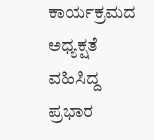ಕಾರ್ಯಕ್ರಮದ ಅಧ್ಯಕ್ಷತೆ ವಹಿಸಿದ್ದ ಪ್ರಭಾರ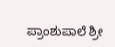ಪ್ರಾಂಶುಪಾಲೆ ಶ್ರೀ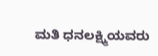ಮತಿ ಧನಲಕ್ಷ್ಮಿಯವರು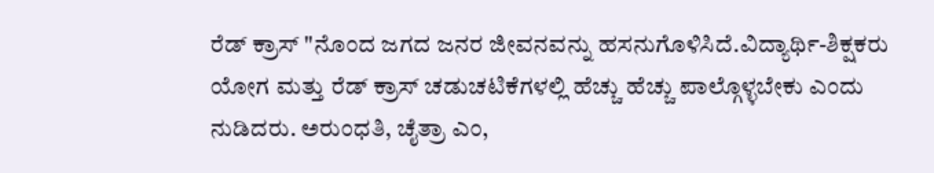ರೆಡ್ ಕ್ರಾಸ್ "ನೊಂದ ಜಗದ ಜನರ ಜೀವನವನ್ನು ಹಸನುಗೊಳಿಸಿದೆ.ವಿದ್ಯಾರ್ಥಿ-ಶಿಕ್ಷಕರು ಯೋಗ ಮತ್ತು ರೆಡ್ ಕ್ರಾಸ್ ಚಡುಚಟಿಕೆಗಳಲ್ಲಿ ಹೆಚ್ಚು ಹೆಚ್ಚು ಪಾಲ್ಗೊಳ್ಳಬೇಕು ಎಂದು ನುಡಿದರು. ಅರುಂಧತಿ, ಚೈತ್ರಾ ಎಂ,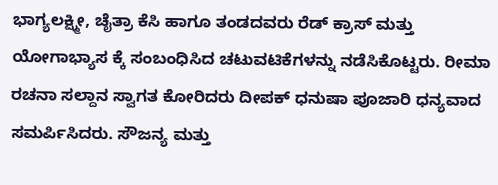ಭಾಗ್ಯಲಕ್ಷ್ಮೀ, ಚೈತ್ರಾ ಕೆಸಿ ಹಾಗೂ ತಂಡದವರು ರೆಡ್ ಕ್ರಾಸ್ ಮತ್ತು ಯೋಗಾಭ್ಯಾಸ ಕ್ಕೆ ಸಂಬಂಧಿಸಿದ ಚಟುವಟಿಕೆಗಳನ್ನು ನಡೆಸಿಕೊಟ್ಟರು. ರೀಮಾ ರಚನಾ ಸಲ್ದಾನ ಸ್ವಾಗತ ಕೋರಿದರು ದೀಪಕ್ ಧನುಷಾ ಪೂಜಾರಿ ಧನ್ಯವಾದ ಸಮರ್ಪಿಸಿದರು. ಸೌಜನ್ಯ ಮತ್ತು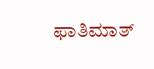ಫಾತಿಮಾತ್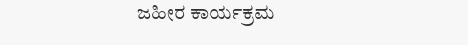ಜಹೀರ ಕಾರ್ಯಕ್ರಮ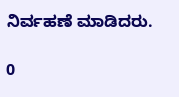ನಿರ್ವಹಣೆ ಮಾಡಿದರು.

0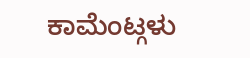ಕಾಮೆಂಟ್ಗಳು